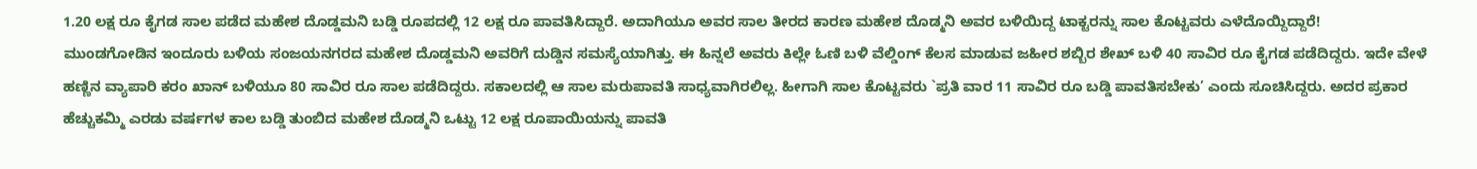1.20 ಲಕ್ಷ ರೂ ಕೈಗಡ ಸಾಲ ಪಡೆದ ಮಹೇಶ ದೊಡ್ಡಮನಿ ಬಡ್ಡಿ ರೂಪದಲ್ಲಿ 12 ಲಕ್ಷ ರೂ ಪಾವತಿಸಿದ್ದಾರೆ. ಅದಾಗಿಯೂ ಅವರ ಸಾಲ ತೀರದ ಕಾರಣ ಮಹೇಶ ದೊಡ್ಮನಿ ಅವರ ಬಳಿಯಿದ್ದ ಟಾಕ್ಟರನ್ನು ಸಾಲ ಕೊಟ್ಟವರು ಎಳೆದೊಯ್ದಿದ್ದಾರೆ!
ಮುಂಡಗೋಡಿನ ಇಂದೂರು ಬಳಿಯ ಸಂಜಯನಗರದ ಮಹೇಶ ದೊಡ್ಡಮನಿ ಅವರಿಗೆ ದುಡ್ಡಿನ ಸಮಸ್ಯೆಯಾಗಿತ್ತು. ಈ ಹಿನ್ನಲೆ ಅವರು ಕಿಲ್ಲೇ ಓಣಿ ಬಳಿ ವೆಲ್ಡಿಂಗ್ ಕೆಲಸ ಮಾಡುವ ಜಹೀರ ಶಬ್ಬಿರ ಶೇಖ್ ಬಳಿ 40 ಸಾವಿರ ರೂ ಕೈಗಡ ಪಡೆದಿದ್ದರು. ಇದೇ ವೇಳೆ ಹಣ್ಣಿನ ವ್ಯಾಪಾರಿ ಕರಂ ಖಾನ್ ಬಳಿಯೂ 80 ಸಾವಿರ ರೂ ಸಾಲ ಪಡೆದಿದ್ದರು. ಸಕಾಲದಲ್ಲಿ ಆ ಸಾಲ ಮರುಪಾವತಿ ಸಾಧ್ಯವಾಗಿರಲಿಲ್ಲ. ಹೀಗಾಗಿ ಸಾಲ ಕೊಟ್ಟವರು `ಪ್ರತಿ ವಾರ 11 ಸಾವಿರ ರೂ ಬಡ್ಡಿ ಪಾವತಿಸಬೇಕು’ ಎಂದು ಸೂಚಿಸಿದ್ದರು. ಅದರ ಪ್ರಕಾರ ಹೆಚ್ಚುಕಮ್ಮಿ ಎರಡು ವರ್ಷಗಳ ಕಾಲ ಬಡ್ಡಿ ತುಂಬಿದ ಮಹೇಶ ದೊಡ್ಮನಿ ಒಟ್ಟು 12 ಲಕ್ಷ ರೂಪಾಯಿಯನ್ನು ಪಾವತಿ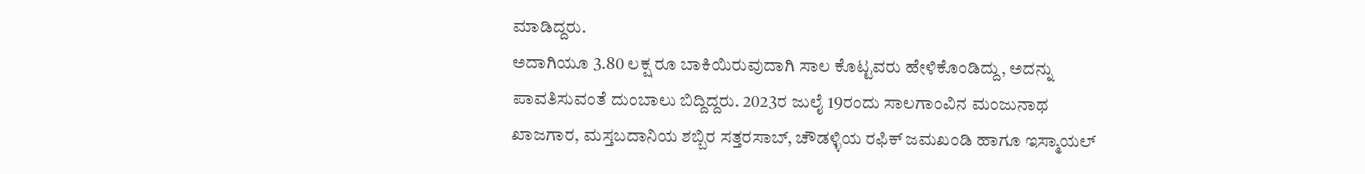ಮಾಡಿದ್ದರು.
ಅದಾಗಿಯೂ 3.80 ಲಕ್ಷ ರೂ ಬಾಕಿಯಿರುವುದಾಗಿ ಸಾಲ ಕೊಟ್ಟವರು ಹೇಳಿಕೊಂಡಿದ್ದು, ಅದನ್ನು ಪಾವತಿಸುವಂತೆ ದುಂಬಾಲು ಬಿದ್ದಿದ್ದರು. 2023ರ ಜುಲೈ 19ರಂದು ಸಾಲಗಾಂವಿನ ಮಂಜುನಾಥ ಖಾಜಗಾರ, ಮಸ್ತಬದಾನಿಯ ಶಬ್ಬಿರ ಸತ್ತರಸಾಬ್, ಚೌಡಳ್ಳಿಯ ರಫಿಕ್ ಜಮಖಂಡಿ ಹಾಗೂ ಇಸ್ಮಾಯಲ್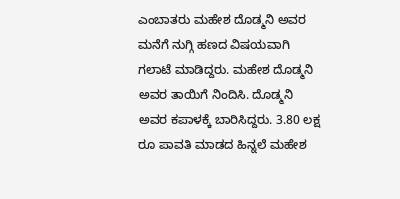ಎಂಬಾತರು ಮಹೇಶ ದೊಡ್ಮನಿ ಅವರ ಮನೆಗೆ ನುಗ್ಗಿ ಹಣದ ವಿಷಯವಾಗಿ ಗಲಾಟೆ ಮಾಡಿದ್ದರು. ಮಹೇಶ ದೊಡ್ಮನಿ ಅವರ ತಾಯಿಗೆ ನಿಂದಿಸಿ. ದೊಡ್ಮನಿ ಅವರ ಕಪಾಳಕ್ಕೆ ಬಾರಿಸಿದ್ದರು. 3.80 ಲಕ್ಷ ರೂ ಪಾವತಿ ಮಾಡದ ಹಿನ್ನಲೆ ಮಹೇಶ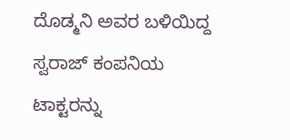ದೊಡ್ಮನಿ ಅವರ ಬಳಿಯಿದ್ದ ಸ್ವರಾಜ್ ಕಂಪನಿಯ ಟಾಕ್ಟರನ್ನು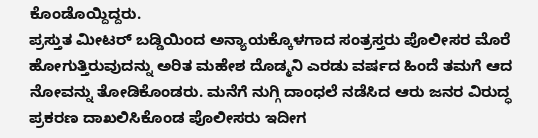ಕೊಂಡೊಯ್ದಿದ್ದರು.
ಪ್ರಸ್ತುತ ಮೀಟರ್ ಬಡ್ಡಿಯಿಂದ ಅನ್ಯಾಯಕ್ಕೊಳಗಾದ ಸಂತ್ರಸ್ತರು ಪೊಲೀಸರ ಮೊರೆ ಹೋಗುತ್ತಿರುವುದನ್ನು ಅರಿತ ಮಹೇಶ ದೊಡ್ಮನಿ ಎರಡು ವರ್ಷದ ಹಿಂದೆ ತಮಗೆ ಆದ ನೋವನ್ನು ತೋಡಿಕೊಂಡರು. ಮನೆಗೆ ನುಗ್ಗಿ ದಾಂಧಲೆ ನಡೆಸಿದ ಆರು ಜನರ ವಿರುದ್ಧ ಪ್ರಕರಣ ದಾಖಲಿಸಿಕೊಂಡ ಪೊಲೀಸರು ಇದೀಗ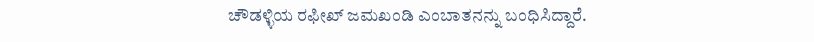ಚೌಡಳ್ಳಿಯ ರಫೀಖ್ ಜಮಖಂಡಿ ಎಂಬಾತನನ್ನು ಬಂಧಿಸಿದ್ದಾರೆ.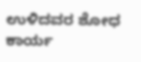ಉಳಿದವರ ಶೋಧ ಕಾರ್ಯ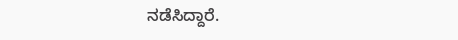ನಡೆಸಿದ್ದಾರೆ.